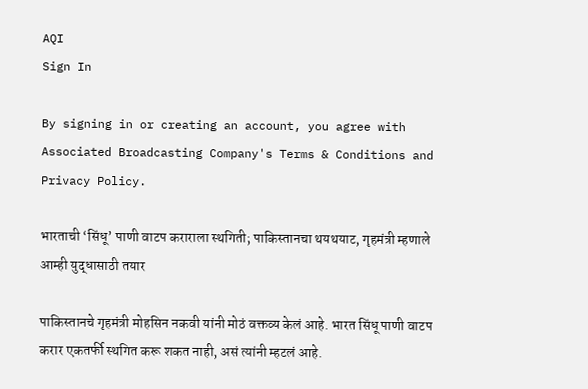AQI
Sign In

By signing in or creating an account, you agree with Associated Broadcasting Company's Terms & Conditions and Privacy Policy.

भारताची ‘सिंधू’ पाणी वाटप कराराला स्थगिती; पाकिस्तानचा थयथयाट, गृहमंत्री म्हणाले आम्ही युद्धासाठी तयार

पाकिस्तानचे गृहमंत्री मोहसिन नकवी यांनी मोठं वक्तव्य केलं आहे. भारत सिंधू पाणी वाटप करार एकतर्फी स्थगित करू शकत नाही, असं त्यांनी म्हटलं आहे.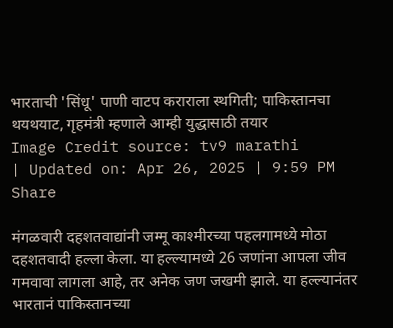भारताची 'सिंधू' पाणी वाटप कराराला स्थगिती; पाकिस्तानचा थयथयाट, गृहमंत्री म्हणाले आम्ही युद्धासाठी तयार
Image Credit source: tv9 marathi
| Updated on: Apr 26, 2025 | 9:59 PM
Share

मंगळवारी दहशतवाद्यांनी जम्मू काश्मीरच्या पहलगामध्ये मोठा दहशतवादी हल्ला केला. या हल्ल्यामध्ये 26 जणांना आपला जीव गमवावा लागला आहे, तर अनेक जण जखमी झाले. या हल्ल्यानंतर भारतानं पाकिस्तानच्या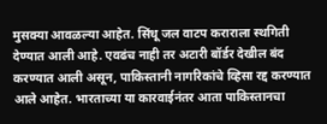मुसक्या आवळल्या आहेत. सिंधू जल वाटप कराराला स्थगिती देण्यात आली आहे. एवढंच नाही तर अटारी बॉर्डर देखील बंद करण्यात आली असून, पाकिस्तानी नागरिकांचे व्हिसा रद्द करण्यात आले आहेत. भारताच्या या कारवाईनंतर आता पाकिस्तानचा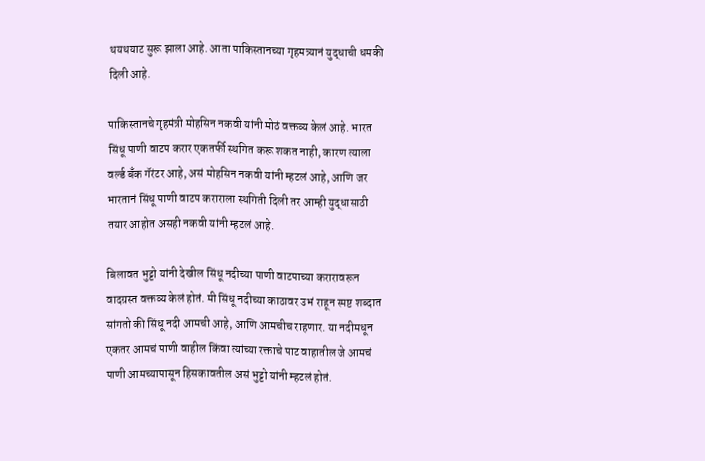थयथयाट सुरू झाला आहे. आता पाकिस्तानच्या गृहमत्र्यानं युद्धाची धमकी दिली आहे.

पाकिस्तानचे गृहमंत्री मोहसिन नकवी यांनी मोठं वक्तव्य केलं आहे. भारत सिंधू पाणी वाटप करार एकतर्फी स्थगित करू शकत नाही, कारण त्याला वर्ल्ड बँक गॅरंटर आहे, असं मोहसिन नकवी यांनी म्हटलं आहे, आणि जर भारतानं सिंधू पाणी वाटप कराराला स्थगिती दिली तर आम्ही युद्धासाठी तयार आहोत असही नकवी यांनी म्हटलं आहे.

बिलावत भुट्टो यांनी देखील सिंधू नदीच्या पाणी वाटपाच्या करारावरून वादग्रस्त वक्तव्य केलं होतं. मी सिंधू नदीच्या काठावर उभं राहून स्पष्ट शब्दात सांगतो की सिंधू नदी आमची आहे, आणि आमचीच राहणार. या नदीमधून एकतर आमचं पाणी वाहील किंवा त्यांच्या रक्ताचे पाट वाहातील जे आमचं पाणी आमच्यापासून हिसकावतील असं भुट्टो यांनी म्हटलं होतं.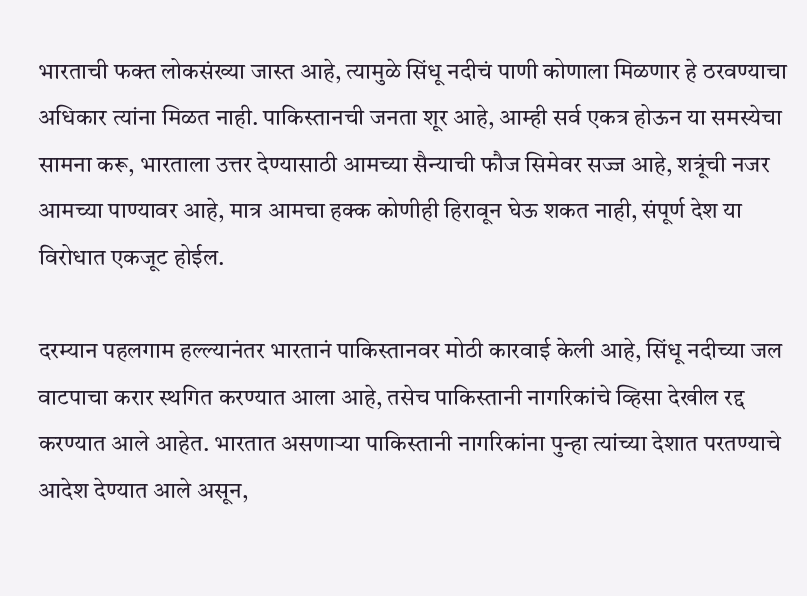भारताची फक्त लोकसंख्या जास्त आहे, त्यामुळे सिंधू नदीचं पाणी कोणाला मिळणार हे ठरवण्याचा अधिकार त्यांना मिळत नाही. पाकिस्तानची जनता शूर आहे, आम्ही सर्व एकत्र होऊन या समस्येचा सामना करू, भारताला उत्तर देण्यासाठी आमच्या सैन्याची फौज सिमेवर सज्ज आहे, शत्रूंची नजर आमच्या पाण्यावर आहे, मात्र आमचा हक्क कोणीही हिरावून घेऊ शकत नाही, संपूर्ण देश या विरोधात एकजूट होईल.

दरम्यान पहलगाम हल्ल्यानंतर भारतानं पाकिस्तानवर मोठी कारवाई केली आहे, सिंधू नदीच्या जल वाटपाचा करार स्थगित करण्यात आला आहे, तसेच पाकिस्तानी नागरिकांचे व्हिसा देखील रद्द करण्यात आले आहेत. भारतात असणाऱ्या पाकिस्तानी नागरिकांना पुन्हा त्यांच्या देशात परतण्याचे आदेश देण्यात आले असून,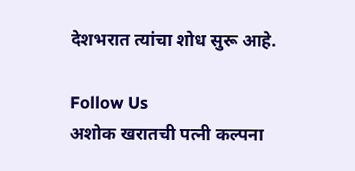देशभरात त्यांचा शोध सुरू आहे.

Follow Us
अशोक खरातची पत्नी कल्पना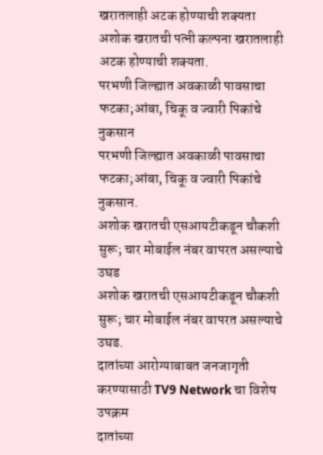खरातलाही अटक होण्याची शक्यता
अशोक खरातची पत्नी कल्पना खरातलाही अटक होण्याची शक्यता.
परभणी जिल्ह्यात अवकाळी पावसाचा फटका;आंबा, चिकू व ज्वारी पिकांचे नुकसान
परभणी जिल्ह्यात अवकाळी पावसाचा फटका;आंबा, चिकू व ज्वारी पिकांचे नुकसान.
अशोक खरातची एसआयटीकडून चौकशी सुरू; चार मोबाईल नंबर वापरत असल्याचे उघड
अशोक खरातची एसआयटीकडून चौकशी सुरू; चार मोबाईल नंबर वापरत असल्याचे उघड.
दातांच्या आरोग्याबाबत जनजागृती करण्यासाठी TV9 Network चा विशेष उपक्रम
दातांच्या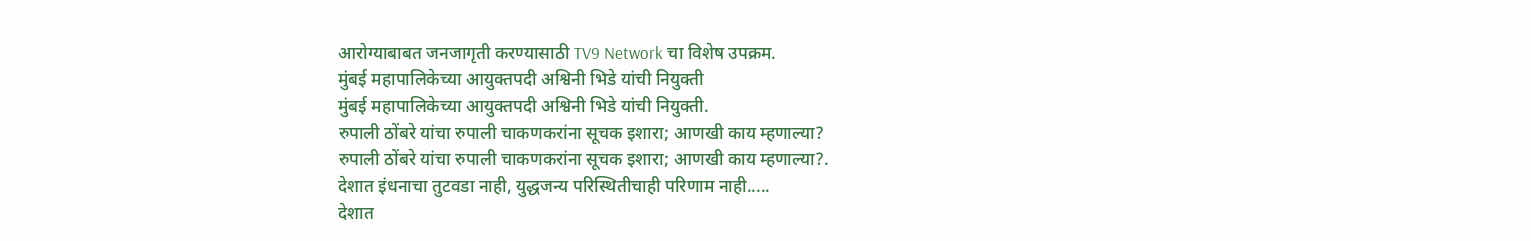आरोग्याबाबत जनजागृती करण्यासाठी TV9 Network चा विशेष उपक्रम.
मुंबई महापालिकेच्या आयुक्तपदी अश्विनी भिडे यांची नियुक्ती
मुंबई महापालिकेच्या आयुक्तपदी अश्विनी भिडे यांची नियुक्ती.
रुपाली ठोंबरे यांचा रुपाली चाकणकरांना सूचक इशारा; आणखी काय म्हणाल्या?
रुपाली ठोंबरे यांचा रुपाली चाकणकरांना सूचक इशारा; आणखी काय म्हणाल्या?.
देशात इंधनाचा तुटवडा नाही, युद्धजन्य परिस्थितीचाही परिणाम नाही.....
देशात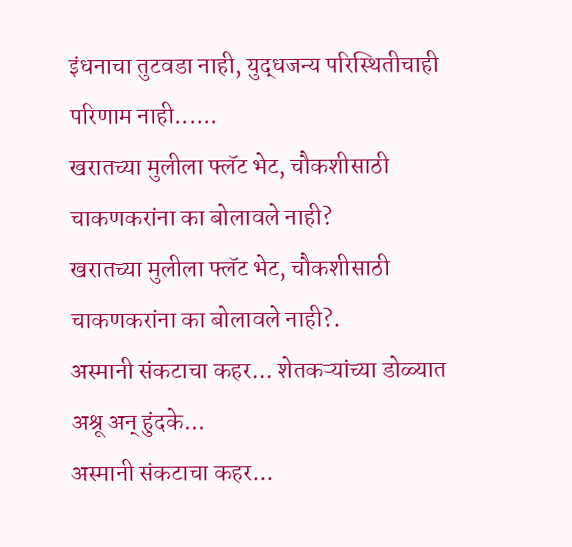इंधनाचा तुटवडा नाही, युद्धजन्य परिस्थितीचाही परिणाम नाही......
खरातच्या मुलीला फ्लॅट भेट, चौकशीसाठी चाकणकरांना का बोलावले नाही?
खरातच्या मुलीला फ्लॅट भेट, चौकशीसाठी चाकणकरांना का बोलावले नाही?.
अस्मानी संकटाचा कहर... शेतकऱ्यांच्या डोळ्यात अश्रू अन् हुंदके...
अस्मानी संकटाचा कहर...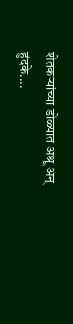शेतकऱ्यांच्या डोळ्यात अश्रू अन् हुंदके....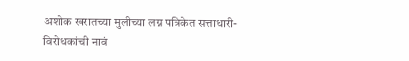अशोक खरातच्या मुलीच्या लग्न पत्रिकेत सत्ताधारी- विरोधकांची नावं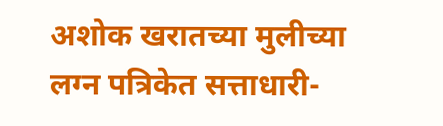अशोक खरातच्या मुलीच्या लग्न पत्रिकेत सत्ताधारी-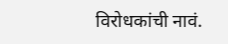विरोधकांची नावं.